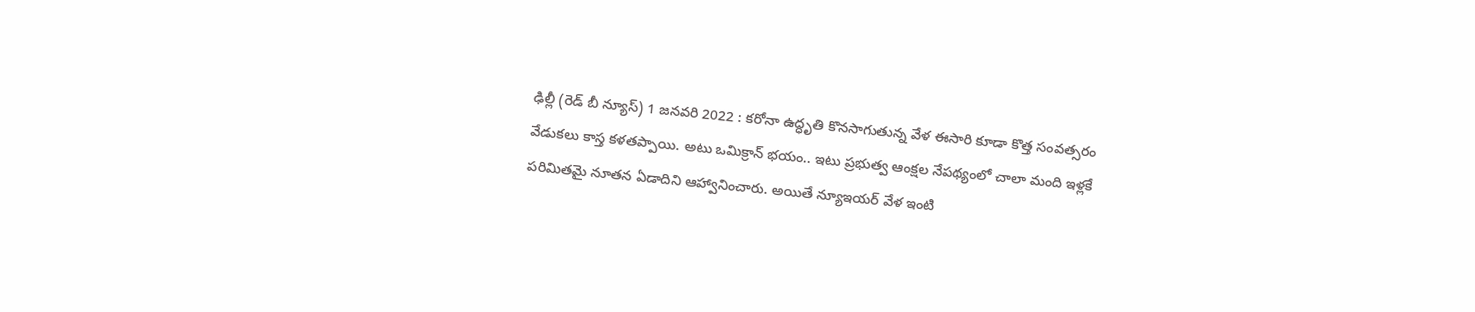ఢిల్లీ (రెడ్ బీ న్యూస్) 1 జనవరి 2022 : కరోనా ఉద్ధృతి కొనసాగుతున్న వేళ ఈసారి కూడా కొత్త సంవత్సరం వేడుకలు కాస్త కళతప్పాయి. అటు ఒమిక్రాన్ భయం.. ఇటు ప్రభుత్వ ఆంక్షల నేపథ్యంలో చాలా మంది ఇళ్లకే పరిమితమై నూతన ఏడాదిని ఆహ్వానించారు. అయితే న్యూఇయర్ వేళ ఇంటి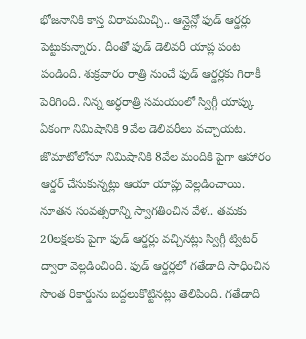భోజనానికి కాస్త విరామమిచ్చి.. ఆన్లైన్లో ఫుడ్ ఆర్డర్లు పెట్టుకున్నారు. దీంతో ఫుడ్ డెలివరీ యాప్ల పంట పండింది. శుక్రవారం రాత్రి నుంచే ఫుడ్ ఆర్డర్లకు గిరాకీ పెరిగింది. నిన్న అర్ధరాత్రి సమయంలో స్విగ్గీ యాప్కు ఏకంగా నిమిషానికి 9వేల డెలివరీలు వచ్చాయట. జొమాటోలోనూ నిమిషానికి 8వేల మందికి పైగా ఆహారం ఆర్డర్ చేసుకున్నట్లు ఆయా యాప్లు వెల్లడించాయి. నూతన సంవత్సరాన్ని స్వాగతించిన వేళ.. తమకు 20లక్షలకు పైగా ఫుడ్ ఆర్డర్లు వచ్చినట్లు స్విగ్గీ ట్విటర్ ద్వారా వెల్లడించింది. ఫుడ్ ఆర్డర్లలో గతేడాది సాధించిన సొంత రికార్డును బద్దలుకొట్టినట్లు తెలిపింది. గతేడాది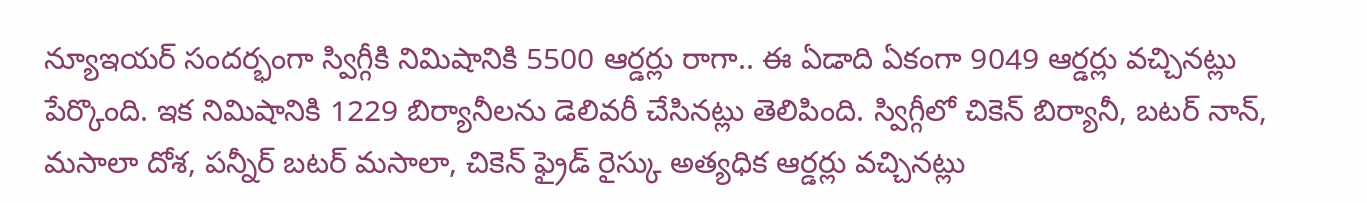న్యూఇయర్ సందర్భంగా స్విగ్గీకి నిమిషానికి 5500 ఆర్డర్లు రాగా.. ఈ ఏడాది ఏకంగా 9049 ఆర్డర్లు వచ్చినట్లు పేర్కొంది. ఇక నిమిషానికి 1229 బిర్యానీలను డెలివరీ చేసినట్లు తెలిపింది. స్విగ్గీలో చికెన్ బిర్యానీ, బటర్ నాన్, మసాలా దోశ, పన్నీర్ బటర్ మసాలా, చికెన్ ఫ్రైడ్ రైస్కు అత్యధిక ఆర్డర్లు వచ్చినట్లు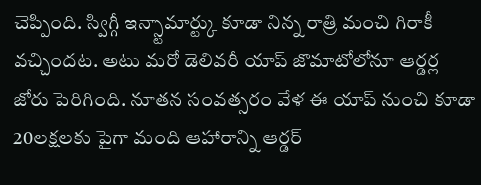చెప్పింది. స్విగ్గీ ఇన్స్టామార్ట్కు కూడా నిన్న రాత్రి మంచి గిరాకీ వచ్చిందట. అటు మరో డెలివరీ యాప్ జొమాటోలోనూ ఆర్డర్ల జోరు పెరిగింది. నూతన సంవత్సరం వేళ ఈ యాప్ నుంచి కూడా 20లక్షలకు పైగా మంది ఆహారాన్ని ఆర్డర్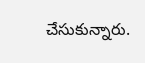చేసుకున్నారు.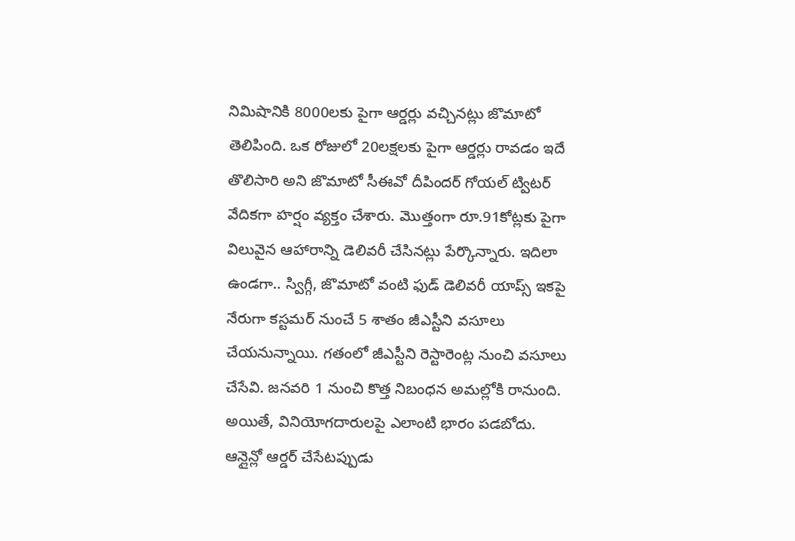నిమిషానికి 8000లకు పైగా ఆర్డర్లు వచ్చినట్లు జొమాటో తెలిపింది. ఒక రోజులో 20లక్షలకు పైగా ఆర్డర్లు రావడం ఇదే తొలిసారి అని జొమాటో సీఈవో దీపిందర్ గోయల్ ట్విటర్ వేదికగా హర్షం వ్యక్తం చేశారు. మొత్తంగా రూ.91కోట్లకు పైగా విలువైన ఆహారాన్ని డెలివరీ చేసినట్లు పేర్కొన్నారు. ఇదిలా ఉండగా.. స్విగ్గీ, జొమాటో వంటి ఫుడ్ డెలివరీ యాప్స్ ఇకపై నేరుగా కస్టమర్ నుంచే 5 శాతం జీఎస్టీని వసూలు చేయనున్నాయి. గతంలో జీఎస్టీని రెస్టారెంట్ల నుంచి వసూలు చేసేవి. జనవరి 1 నుంచి కొత్త నిబంధన అమల్లోకి రానుంది. అయితే, వినియోగదారులపై ఎలాంటి భారం పడబోదు. ఆన్లైన్లో ఆర్డర్ చేసేటప్పుడు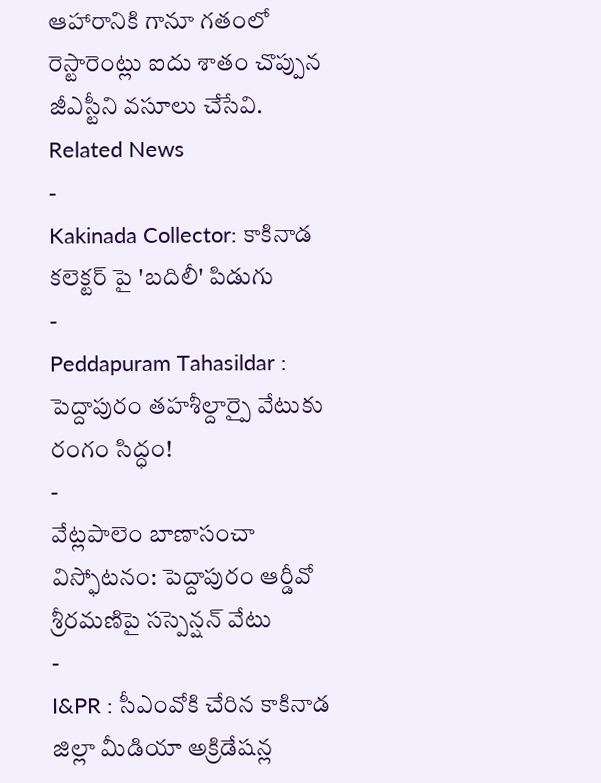ఆహారానికి గానూ గతంలో రెస్టారెంట్లు ఐదు శాతం చొప్పున జీఎస్టీని వసూలు చేసేవి.
Related News
-
Kakinada Collector: కాకినాడ కలెక్టర్ పై 'బదిలీ' పిడుగు
-
Peddapuram Tahasildar : పెద్దాపురం తహశీల్దార్పై వేటుకు రంగం సిద్ధం!
-
వేట్లపాలెం బాణాసంచా విస్ఫోటనం: పెద్దాపురం ఆర్డీవో శ్రీరమణిపై సస్పెన్షన్ వేటు
-
I&PR : సీఎంవోకి చేరిన కాకినాడ జిల్లా మీడియా అక్రిడేషన్ల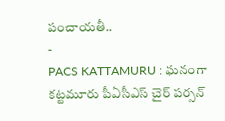పంచాయతీ..
-
PACS KATTAMURU : ఘనంగా కట్టమూరు పీఏసీఎస్ చైర్ పర్సన్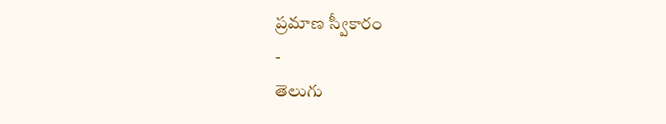ప్రమాణ స్వీకారం
-
తెలుగు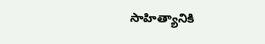సాహిత్యానికి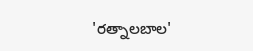'రత్నాలబాల'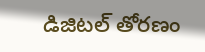డిజిటల్ తోరణం